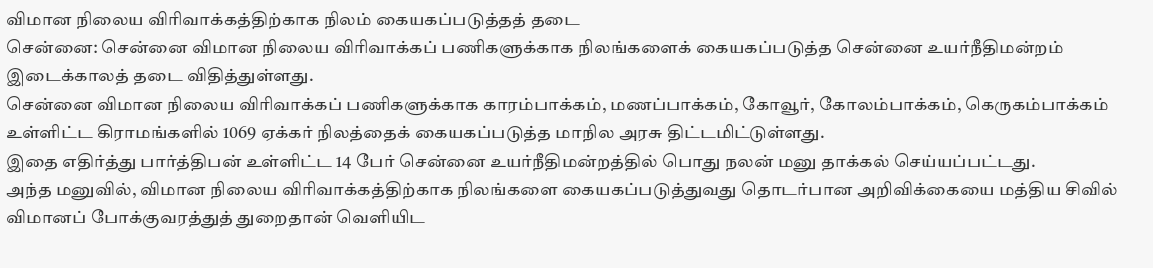விமான நிலைய விரிவாக்கத்திற்காக நிலம் கையகப்படுத்தத் தடை
சென்னை: சென்னை விமான நிலைய விரிவாக்கப் பணிகளுக்காக நிலங்களைக் கையகப்படுத்த சென்னை உயர்நீதிமன்றம் இடைக்காலத் தடை விதித்துள்ளது.
சென்னை விமான நிலைய விரிவாக்கப் பணிகளுக்காக காரம்பாக்கம், மணப்பாக்கம், கோவூர், கோலம்பாக்கம், கெருகம்பாக்கம் உள்ளிட்ட கிராமங்களில் 1069 ஏக்கர் நிலத்தைக் கையகப்படுத்த மாநில அரசு திட்டமிட்டுள்ளது.
இதை எதிர்த்து பார்த்திபன் உள்ளிட்ட 14 பேர் சென்னை உயர்நீதிமன்றத்தில் பொது நலன் மனு தாக்கல் செய்யப்பட்டது.
அந்த மனுவில், விமான நிலைய விரிவாக்கத்திற்காக நிலங்களை கையகப்படுத்துவது தொடர்பான அறிவிக்கையை மத்திய சிவில் விமானப் போக்குவரத்துத் துறைதான் வெளியிட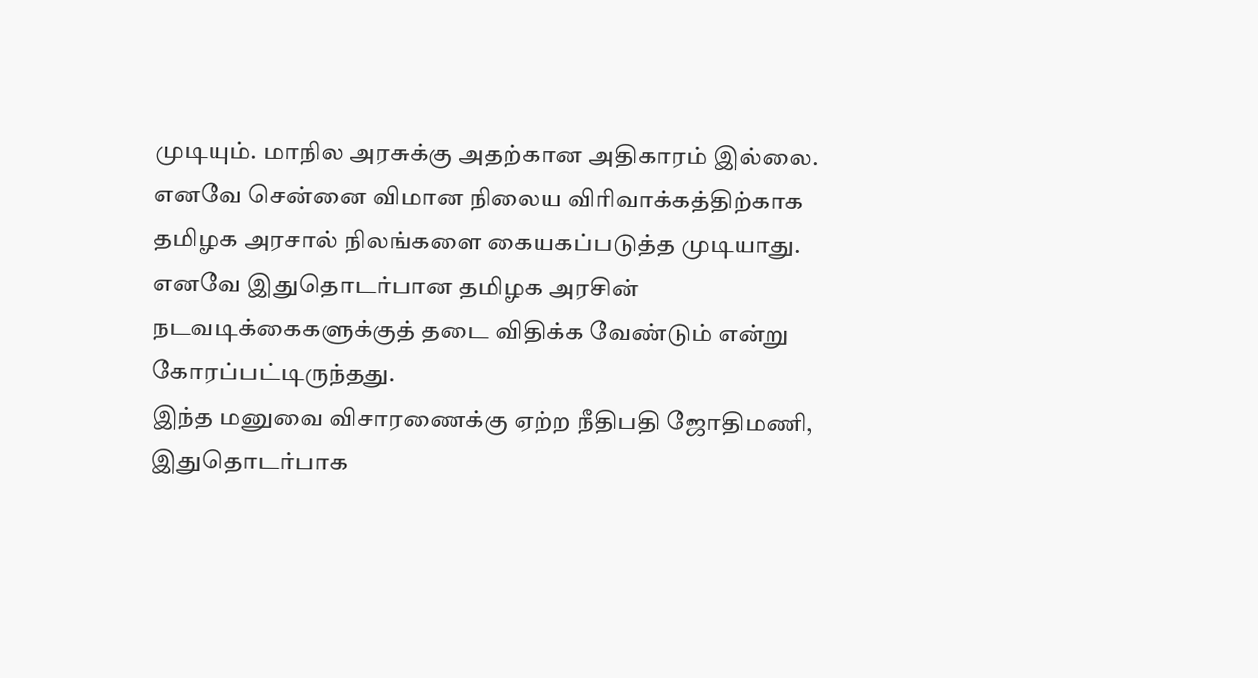முடியும். மாநில அரசுக்கு அதற்கான அதிகாரம் இல்லை.
எனவே சென்னை விமான நிலைய விரிவாக்கத்திற்காக தமிழக அரசால் நிலங்களை கையகப்படுத்த முடியாது. எனவே இதுதொடர்பான தமிழக அரசின் நடவடிக்கைகளுக்குத் தடை விதிக்க வேண்டும் என்று கோரப்பட்டிருந்தது.
இந்த மனுவை விசாரணைக்கு ஏற்ற நீதிபதி ஜோதிமணி, இதுதொடர்பாக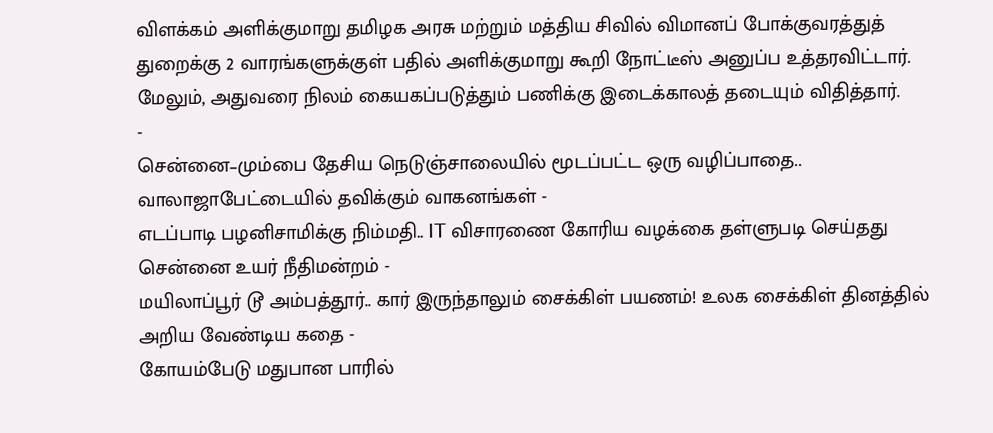விளக்கம் அளிக்குமாறு தமிழக அரசு மற்றும் மத்திய சிவில் விமானப் போக்குவரத்துத் துறைக்கு 2 வாரங்களுக்குள் பதில் அளிக்குமாறு கூறி நோட்டீஸ் அனுப்ப உத்தரவிட்டார். மேலும், அதுவரை நிலம் கையகப்படுத்தும் பணிக்கு இடைக்காலத் தடையும் விதித்தார்.
-
சென்னை–மும்பை தேசிய நெடுஞ்சாலையில் மூடப்பட்ட ஒரு வழிப்பாதை.. வாலாஜாபேட்டையில் தவிக்கும் வாகனங்கள் -
எடப்பாடி பழனிசாமிக்கு நிம்மதி.. IT விசாரணை கோரிய வழக்கை தள்ளுபடி செய்தது சென்னை உயர் நீதிமன்றம் -
மயிலாப்பூர் டூ அம்பத்தூர்.. கார் இருந்தாலும் சைக்கிள் பயணம்! உலக சைக்கிள் தினத்தில் அறிய வேண்டிய கதை -
கோயம்பேடு மதுபான பாரில்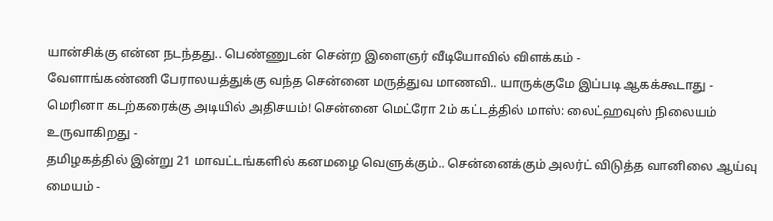யான்சிக்கு என்ன நடந்தது.. பெண்ணுடன் சென்ற இளைஞர் வீடியோவில் விளக்கம் -
வேளாங்கண்ணி பேராலயத்துக்கு வந்த சென்னை மருத்துவ மாணவி.. யாருக்குமே இப்படி ஆகக்கூடாது -
மெரினா கடற்கரைக்கு அடியில் அதிசயம்! சென்னை மெட்ரோ 2ம் கட்டத்தில் மாஸ்: லைட்ஹவுஸ் நிலையம் உருவாகிறது -
தமிழகத்தில் இன்று 21 மாவட்டங்களில் கனமழை வெளுக்கும்.. சென்னைக்கும் அலர்ட் விடுத்த வானிலை ஆய்வு மையம் -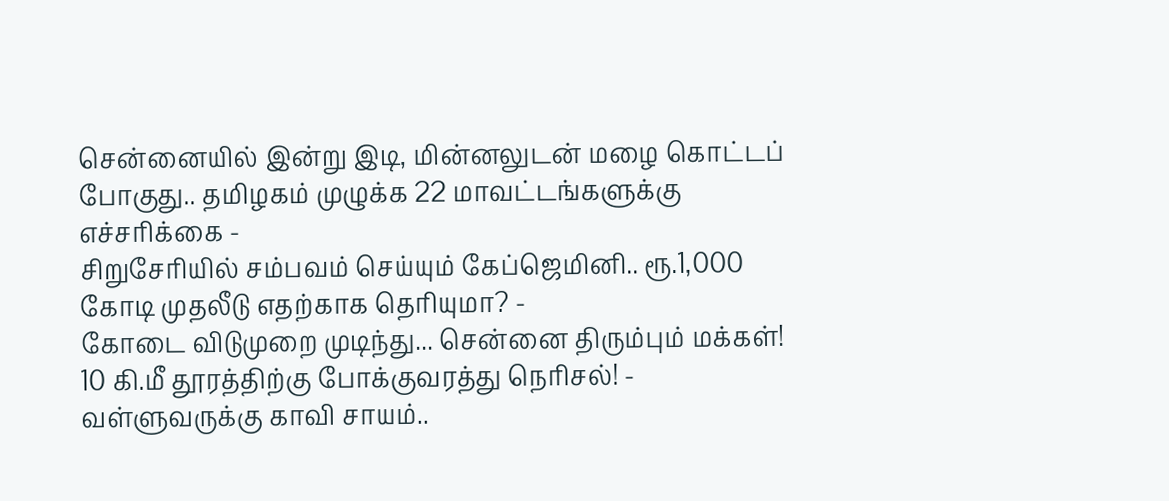சென்னையில் இன்று இடி, மின்னலுடன் மழை கொட்டப் போகுது.. தமிழகம் முழுக்க 22 மாவட்டங்களுக்கு எச்சரிக்கை -
சிறுசேரியில் சம்பவம் செய்யும் கேப்ஜெமினி.. ரூ.1,000 கோடி முதலீடு எதற்காக தெரியுமா? -
கோடை விடுமுறை முடிந்து... சென்னை திரும்பும் மக்கள்! 10 கி.மீ தூரத்திற்கு போக்குவரத்து நெரிசல்! -
வள்ளுவருக்கு காவி சாயம்..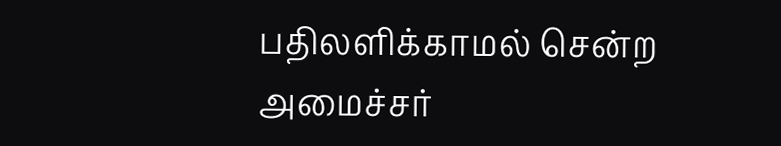பதிலளிக்காமல் சென்ற அமைச்சர்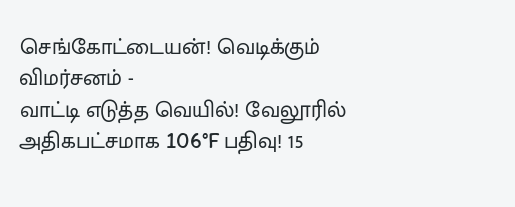செங்கோட்டையன்! வெடிக்கும் விமர்சனம் -
வாட்டி எடுத்த வெயில்! வேலூரில் அதிகபட்சமாக 106°F பதிவு! 15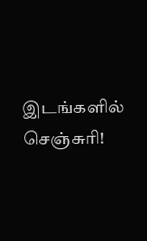இடங்களில் செஞ்சுரி!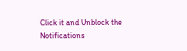Click it and Unblock the Notifications